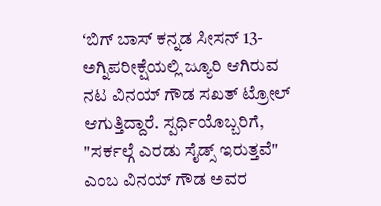ʻಬಿಗ್ ಬಾಸ್ ಕನ್ನಡ ಸೀಸನ್ 13- ಅಗ್ನಿಪರೀಕ್ಷೆಯಲ್ಲಿ ಜ್ಯೂರಿ ಆಗಿರುವ ನಟ ವಿನಯ್ ಗೌಡ ಸಖತ್ ಟ್ರೋಲ್ ಆಗುತ್ತಿದ್ದಾರೆ. ಸ್ಪರ್ಧಿಯೊಬ್ಬರಿಗೆ, "ಸರ್ಕಲ್ಗೆ ಎರಡು ಸೈಡ್ಸ್ ಇರುತ್ತವೆ" ಎಂಬ ವಿನಯ್ ಗೌಡ ಅವರ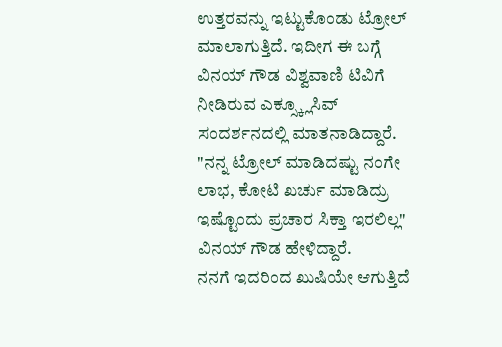ಉತ್ತರವನ್ನು ಇಟ್ಟುಕೊಂಡು ಟ್ರೋಲ್ ಮಾಲಾಗುತ್ತಿದೆ. ಇದೀಗ ಈ ಬಗ್ಗೆ ವಿನಯ್ ಗೌಡ ವಿಶ್ವವಾಣಿ ಟಿವಿಗೆ ನೀಡಿರುವ ಎಕ್ಸ್ಕ್ಲೂಸಿವ್ ಸಂದರ್ಶನದಲ್ಲಿ ಮಾತನಾಡಿದ್ದಾರೆ. "ನನ್ನ ಟ್ರೋಲ್ ಮಾಡಿದಷ್ಟು ನಂಗೇ ಲಾಭ, ಕೋಟಿ ಖರ್ಚು ಮಾಡಿದ್ರು ಇಷ್ಟೊಂದು ಪ್ರಚಾರ ಸಿಕ್ತಾ ಇರಲಿಲ್ಲ" ವಿನಯ್ ಗೌಡ ಹೇಳಿದ್ದಾರೆ.
ನನಗೆ ಇದರಿಂದ ಖುಷಿಯೇ ಆಗುತ್ತಿದೆ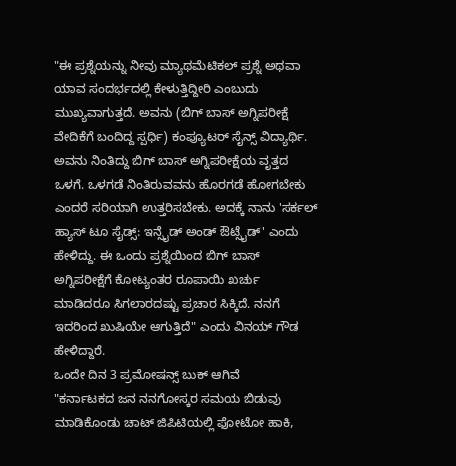"ಈ ಪ್ರಶ್ನೆಯನ್ನು ನೀವು ಮ್ಯಾಥಮೆಟಿಕಲ್ ಪ್ರಶ್ನೆ ಅಥವಾ ಯಾವ ಸಂದರ್ಭದಲ್ಲಿ ಕೇಳುತ್ತಿದ್ದೀರಿ ಎಂಬುದು ಮುಖ್ಯವಾಗುತ್ತದೆ. ಅವನು (ಬಿಗ್ ಬಾಸ್ ಅಗ್ನಿಪರೀಕ್ಷೆ ವೇದಿಕೆಗೆ ಬಂದಿದ್ದ ಸ್ಪರ್ಧಿ) ಕಂಪ್ಯೂಟರ್ ಸೈನ್ಸ್ ವಿದ್ಯಾರ್ಥಿ. ಅವನು ನಿಂತಿದ್ದು ಬಿಗ್ ಬಾಸ್ ಅಗ್ನಿಪರೀಕ್ಷೆಯ ವೃತ್ತದ ಒಳಗೆ. ಒಳಗಡೆ ನಿಂತಿರುವವನು ಹೊರಗಡೆ ಹೋಗಬೇಕು ಎಂದರೆ ಸರಿಯಾಗಿ ಉತ್ತರಿಸಬೇಕು. ಅದಕ್ಕೆ ನಾನು 'ಸರ್ಕಲ್ ಹ್ಯಾಸ್ ಟೂ ಸೈಡ್ಸ್: ಇನ್ಸೈಡ್ ಅಂಡ್ ಔಟ್ಸೈಡ್' ಎಂದು ಹೇಳಿದ್ದು. ಈ ಒಂದು ಪ್ರಶ್ನೆಯಿಂದ ಬಿಗ್ ಬಾಸ್ ಅಗ್ನಿಪರೀಕ್ಷೆಗೆ ಕೋಟ್ಯಂತರ ರೂಪಾಯಿ ಖರ್ಚು ಮಾಡಿದರೂ ಸಿಗಲಾರದಷ್ಟು ಪ್ರಚಾರ ಸಿಕ್ಕಿದೆ. ನನಗೆ ಇದರಿಂದ ಖುಷಿಯೇ ಆಗುತ್ತಿದೆ" ಎಂದು ವಿನಯ್ ಗೌಡ ಹೇಳಿದ್ದಾರೆ.
ಒಂದೇ ದಿನ 3 ಪ್ರಮೋಷನ್ಸ್ ಬುಕ್ ಆಗಿವೆ
"ಕರ್ನಾಟಕದ ಜನ ನನಗೋಸ್ಕರ ಸಮಯ ಬಿಡುವು ಮಾಡಿಕೊಂಡು ಚಾಟ್ ಜಿಪಿಟಿಯಲ್ಲಿ ಫೋಟೋ ಹಾಕಿ,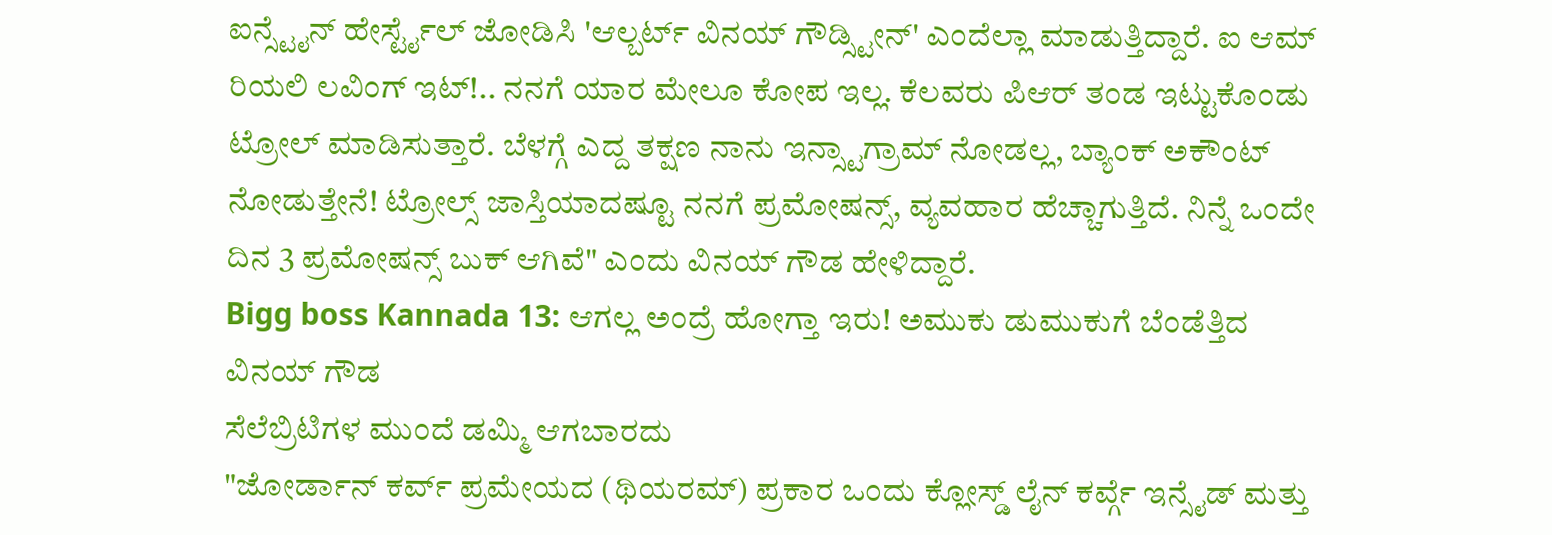ಐನ್ಸ್ಟೈನ್ ಹೇರ್ಸ್ಟೈಲ್ ಜೋಡಿಸಿ 'ಆಲ್ಬರ್ಟ್ ವಿನಯ್ ಗೌಡ್ಸ್ಟೀನ್' ಎಂದೆಲ್ಲಾ ಮಾಡುತ್ತಿದ್ದಾರೆ. ಐ ಆಮ್ ರಿಯಲಿ ಲವಿಂಗ್ ಇಟ್!.. ನನಗೆ ಯಾರ ಮೇಲೂ ಕೋಪ ಇಲ್ಲ. ಕೆಲವರು ಪಿಆರ್ ತಂಡ ಇಟ್ಟುಕೊಂಡು ಟ್ರೋಲ್ ಮಾಡಿಸುತ್ತಾರೆ. ಬೆಳಗ್ಗೆ ಎದ್ದ ತಕ್ಷಣ ನಾನು ಇನ್ಸ್ಟಾಗ್ರಾಮ್ ನೋಡಲ್ಲ, ಬ್ಯಾಂಕ್ ಅಕೌಂಟ್ ನೋಡುತ್ತೇನೆ! ಟ್ರೋಲ್ಸ್ ಜಾಸ್ತಿಯಾದಷ್ಟೂ ನನಗೆ ಪ್ರಮೋಷನ್ಸ್, ವ್ಯವಹಾರ ಹೆಚ್ಚಾಗುತ್ತಿದೆ. ನಿನ್ನೆ ಒಂದೇ ದಿನ 3 ಪ್ರಮೋಷನ್ಸ್ ಬುಕ್ ಆಗಿವೆ" ಎಂದು ವಿನಯ್ ಗೌಡ ಹೇಳಿದ್ದಾರೆ.
Bigg boss Kannada 13: ಆಗಲ್ಲ ಅಂದ್ರೆ ಹೋಗ್ತಾ ಇರು! ಅಮುಕು ಡುಮುಕುಗೆ ಬೆಂಡೆತ್ತಿದ ವಿನಯ್ ಗೌಡ
ಸೆಲೆಬ್ರಿಟಿಗಳ ಮುಂದೆ ಡಮ್ಮಿ ಆಗಬಾರದು
"ಜೋರ್ಡಾನ್ ಕರ್ವ್ ಪ್ರಮೇಯದ (ಥಿಯರಮ್) ಪ್ರಕಾರ ಒಂದು ಕ್ಲೋಸ್ಡ್ ಲೈನ್ ಕರ್ವ್ಗೆ ಇನ್ಸೈಡ್ ಮತ್ತು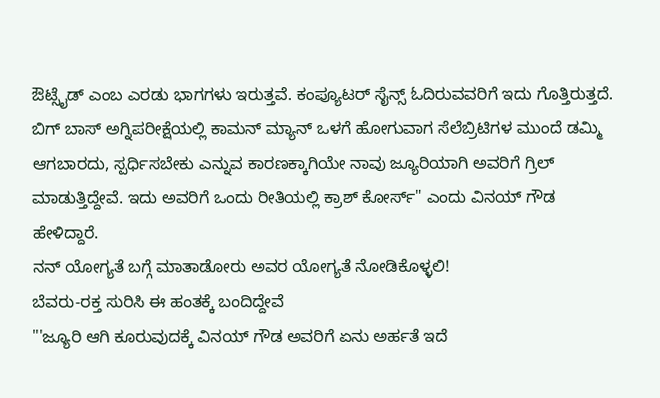ಔಟ್ಸೈಡ್ ಎಂಬ ಎರಡು ಭಾಗಗಳು ಇರುತ್ತವೆ. ಕಂಪ್ಯೂಟರ್ ಸೈನ್ಸ್ ಓದಿರುವವರಿಗೆ ಇದು ಗೊತ್ತಿರುತ್ತದೆ. ಬಿಗ್ ಬಾಸ್ ಅಗ್ನಿಪರೀಕ್ಷೆಯಲ್ಲಿ ಕಾಮನ್ ಮ್ಯಾನ್ ಒಳಗೆ ಹೋಗುವಾಗ ಸೆಲೆಬ್ರಿಟಿಗಳ ಮುಂದೆ ಡಮ್ಮಿ ಆಗಬಾರದು, ಸ್ಪರ್ಧಿಸಬೇಕು ಎನ್ನುವ ಕಾರಣಕ್ಕಾಗಿಯೇ ನಾವು ಜ್ಯೂರಿಯಾಗಿ ಅವರಿಗೆ ಗ್ರಿಲ್ ಮಾಡುತ್ತಿದ್ದೇವೆ. ಇದು ಅವರಿಗೆ ಒಂದು ರೀತಿಯಲ್ಲಿ ಕ್ರಾಶ್ ಕೋರ್ಸ್" ಎಂದು ವಿನಯ್ ಗೌಡ ಹೇಳಿದ್ದಾರೆ.
ನನ್ ಯೋಗ್ಯತೆ ಬಗ್ಗೆ ಮಾತಾಡೋರು ಅವರ ಯೋಗ್ಯತೆ ನೋಡಿಕೊಳ್ಳಲಿ!
ಬೆವರು-ರಕ್ತ ಸುರಿಸಿ ಈ ಹಂತಕ್ಕೆ ಬಂದಿದ್ದೇವೆ
"'ಜ್ಯೂರಿ ಆಗಿ ಕೂರುವುದಕ್ಕೆ ವಿನಯ್ ಗೌಡ ಅವರಿಗೆ ಏನು ಅರ್ಹತೆ ಇದೆ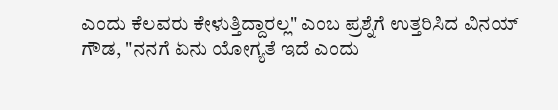ಎಂದು ಕೆಲವರು ಕೇಳುತ್ತಿದ್ದಾರಲ್ಲ" ಎಂಬ ಪ್ರಶ್ನೆಗೆ ಉತ್ತರಿಸಿದ ವಿನಯ್ ಗೌಡ, "ನನಗೆ ಏನು ಯೋಗ್ಯತೆ ಇದೆ ಎಂದು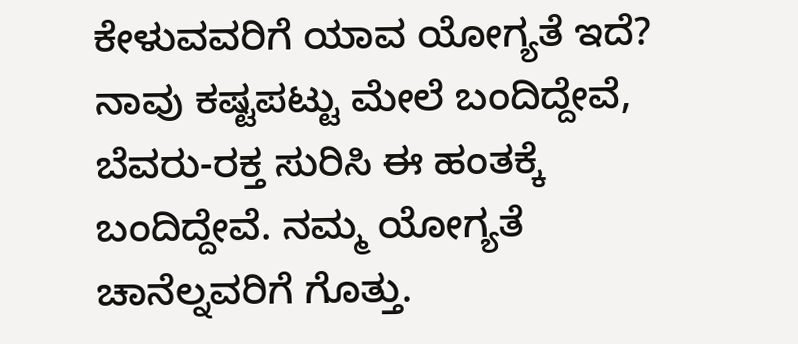ಕೇಳುವವರಿಗೆ ಯಾವ ಯೋಗ್ಯತೆ ಇದೆ? ನಾವು ಕಷ್ಟಪಟ್ಟು ಮೇಲೆ ಬಂದಿದ್ದೇವೆ, ಬೆವರು-ರಕ್ತ ಸುರಿಸಿ ಈ ಹಂತಕ್ಕೆ ಬಂದಿದ್ದೇವೆ. ನಮ್ಮ ಯೋಗ್ಯತೆ ಚಾನೆಲ್ನವರಿಗೆ ಗೊತ್ತು.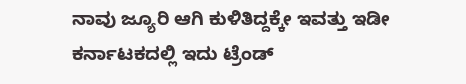ನಾವು ಜ್ಯೂರಿ ಆಗಿ ಕುಳಿತಿದ್ದಕ್ಕೇ ಇವತ್ತು ಇಡೀ ಕರ್ನಾಟಕದಲ್ಲಿ ಇದು ಟ್ರೆಂಡ್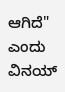ಆಗಿದೆ" ಎಂದು ವಿನಯ್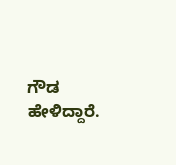ಗೌಡ ಹೇಳಿದ್ದಾರೆ.